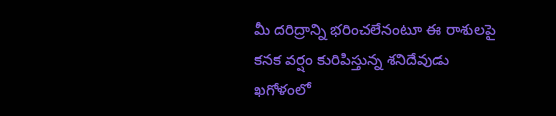మీ దరిద్రాన్ని భరించలేనంటూ ఈ రాశులపై కనక వర్షం కురిపిస్తున్న శనిదేవుడు
ఖగోళంలో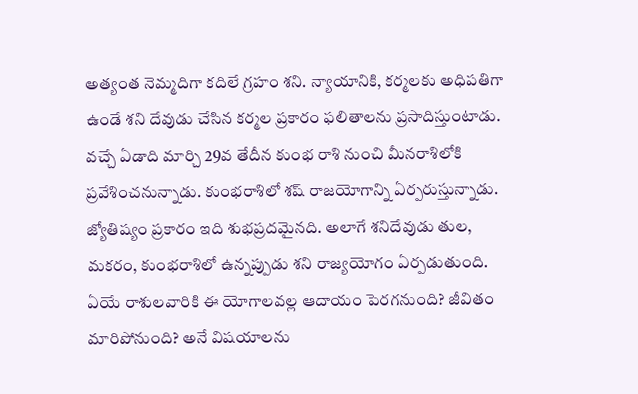అత్యంత నెమ్మదిగా కదిలే గ్రహం శని. న్యాయానికి, కర్మలకు అధిపతిగా ఉండే శని దేవుడు చేసిన కర్మల ప్రకారం ఫలితాలను ప్రసాదిస్తుంటాడు. వచ్చే ఏడాది మార్చి 29వ తేదీన కుంభ రాశి నుంచి మీనరాశిలోకి ప్రవేశించనున్నాడు. కుంభరాశిలో శష్ రాజయోగాన్ని ఏర్పరుస్తున్నాడు. జ్యోతిష్యం ప్రకారం ఇది శుభప్రదమైనది. అలాగే శనిదేవుడు తుల, మకరం, కుంభరాశిలో ఉన్నప్పుడు శని రాజ్యయోగం ఏర్పడుతుంది. ఏయే రాశులవారికి ఈ యోగాలవల్ల ఆదాయం పెరగనుంది? జీవితం మారిపోనుంది? అనే విషయాలను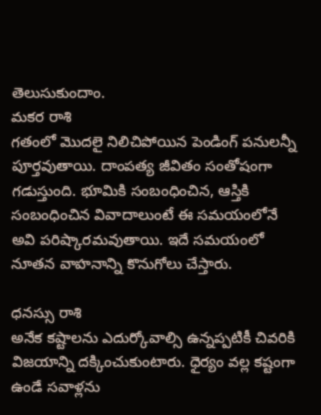తెలుసుకుందాం.
మకర రాశి
గతంలో మొదలై నిలిచిపోయిన పెండింగ్ పనులన్నీ పూర్తవుతాయి. దాంపత్య జీవితం సంతోషంగా గడుస్తుంది. భూమికి సంబంధించిన, ఆస్తికి సంబంధించిన వివాదాలుంటే ఈ సమయంలోనే అవి పరిష్కారమవుతాయి. ఇదే సమయంలో నూతన వాహనాన్ని కొనుగోలు చేస్తారు.

ధనస్సు రాశి
అనేక కష్టాలను ఎదుర్కోవాల్సి ఉన్నప్పటికీ చివరికి విజయాన్ని దక్కించుకుంటారు. ధైర్యం వల్ల కష్టంగా ఉండే సవాళ్లను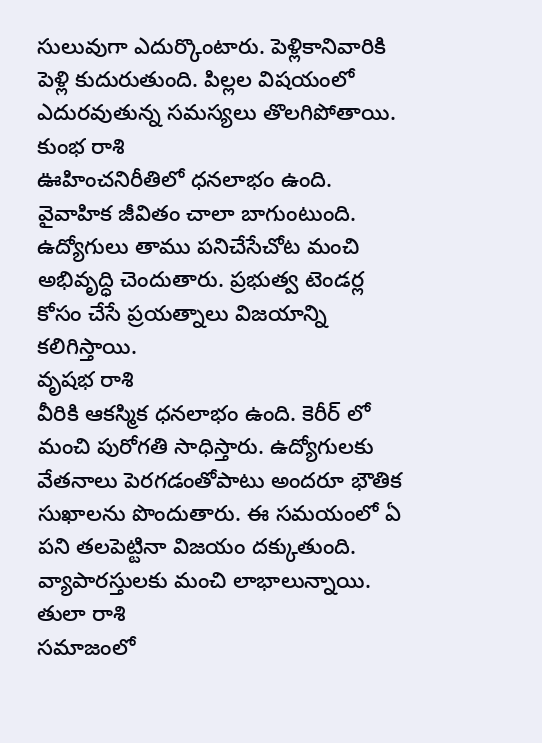సులువుగా ఎదుర్కొంటారు. పెళ్లికానివారికి పెళ్లి కుదురుతుంది. పిల్లల విషయంలో ఎదురవుతున్న సమస్యలు తొలగిపోతాయి.
కుంభ రాశి
ఊహించనిరీతిలో ధనలాభం ఉంది. వైవాహిక జీవితం చాలా బాగుంటుంది. ఉద్యోగులు తాము పనిచేసేచోట మంచి అభివృద్ధి చెందుతారు. ప్రభుత్వ టెండర్ల కోసం చేసే ప్రయత్నాలు విజయాన్ని కలిగిస్తాయి.
వృషభ రాశి
వీరికి ఆకస్మిక ధనలాభం ఉంది. కెరీర్ లో మంచి పురోగతి సాధిస్తారు. ఉద్యోగులకు వేతనాలు పెరగడంతోపాటు అందరూ భౌతిక సుఖాలను పొందుతారు. ఈ సమయంలో ఏ పని తలపెట్టినా విజయం దక్కుతుంది. వ్యాపారస్తులకు మంచి లాభాలున్నాయి.
తులా రాశి
సమాజంలో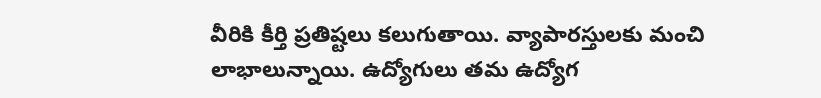వీరికి కీర్తి ప్రతిష్టలు కలుగుతాయి. వ్యాపారస్తులకు మంచి లాభాలున్నాయి. ఉద్యోగులు తమ ఉద్యోగ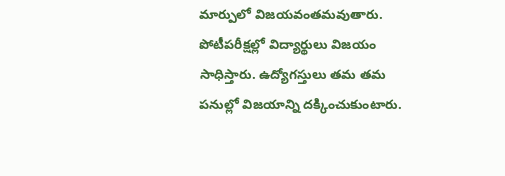మార్పులో విజయవంతమవుతారు. పోటీపరీక్షల్లో విద్యార్థులు విజయం సాధిస్తారు. ఉద్యోగస్తులు తమ తమ పనుల్లో విజయాన్ని దక్కించుకుంటారు.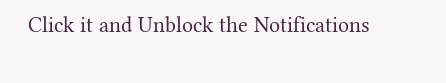Click it and Unblock the Notifications